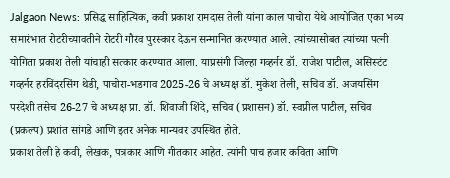Jalgaon News: प्रसिद्ध साहित्यिक, कवी प्रकाश रामदास तेली यांना काल पाचोरा येथे आयोजित एका भव्य समारंभात रोटरीच्यावतीने रोटरी गौरव पुरस्कार देऊन सन्मानित करण्यात आले. त्यांच्यासोबत त्यांच्या पत्नी योगिता प्रकाश तेली यांचाही सत्कार करण्यात आला. याप्रसंगी जिल्हा गव्हर्नर डॉ. राजेश पाटील, असिस्टंट गव्हर्नर हरविंदरसिंग थेडी, पाचोरा-भडगाव 2025-26 चे अध्यक्ष डॉ. मुकेश तेली, सचिव डॉ. अजयसिंग परदेशी तसेच 26-27 चे अध्यक्ष प्रा. डॉ. शिवाजी शिंदे, सचिव (प्रशासन) डॉ. स्वप्नील पाटील, सचिव (प्रकल्प) प्रशांत सांगडे आणि इतर अनेक मान्यवर उपस्थित होते.
प्रकाश तेली हे कवी, लेखक, पत्रकार आणि गीतकार आहेत. त्यांनी पाच हजार कविता आणि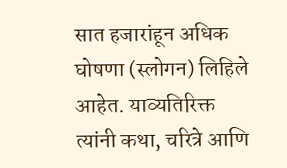सात हजारांहून अधिक घोषणा (स्लोगन) लिहिले आहेत. याव्यतिरिक्त त्यांनी कथा, चरित्रे आणि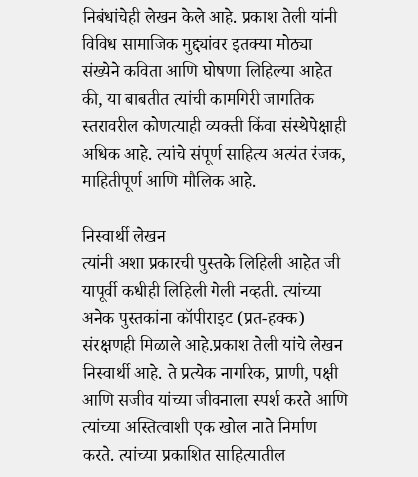निबंधांचेही लेखन केले आहे. प्रकाश तेली यांनी विविध सामाजिक मुद्द्यांवर इतक्या मोठ्या संख्येने कविता आणि घोषणा लिहिल्या आहेत की, या बाबतीत त्यांची कामगिरी जागतिक स्तरावरील कोणत्याही व्यक्ती किंवा संस्थेपेक्षाही अधिक आहे. त्यांचे संपूर्ण साहित्य अत्यंत रंजक, माहितीपूर्ण आणि मौलिक आहे.

निस्वार्थी लेखन
त्यांनी अशा प्रकारची पुस्तके लिहिली आहेत जी यापूर्वी कधीही लिहिली गेली नव्हती. त्यांच्या अनेक पुस्तकांना कॉपीराइट (प्रत-हक्क) संरक्षणही मिळाले आहे.प्रकाश तेली यांचे लेखन निस्वार्थी आहे. ते प्रत्येक नागरिक, प्राणी, पक्षी आणि सजीव यांच्या जीवनाला स्पर्श करते आणि त्यांच्या अस्तित्वाशी एक खोल नाते निर्माण करते. त्यांच्या प्रकाशित साहित्यातील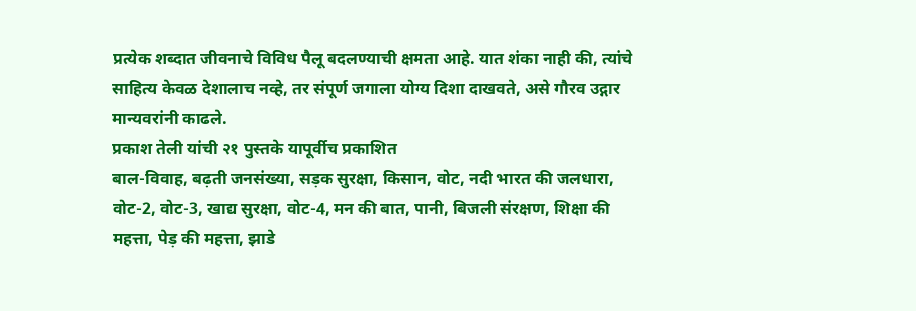प्रत्येक शब्दात जीवनाचे विविध पैलू बदलण्याची क्षमता आहे. यात शंका नाही की, त्यांचे साहित्य केवळ देशालाच नव्हे, तर संपूर्ण जगाला योग्य दिशा दाखवते, असे गौरव उद्गार मान्यवरांनी काढले.
प्रकाश तेली यांची २१ पुस्तके यापूर्वीच प्रकाशित
बाल-विवाह, बढ़ती जनसंख्या, सड़क सुरक्षा, किसान, वोट, नदी भारत की जलधारा, वोट-2, वोट-3, खाद्य सुरक्षा, वोट-4, मन की बात, पानी, बिजली संरक्षण, शिक्षा की महत्ता, पेड़ की महत्ता, झाडे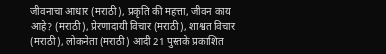जीवनाचा आधार (मराठी), प्रकृति की महत्ता, जीवन काय आहे? (मराठी), प्रेरणादायी विचार (मराठी), शाश्वत विचार (मराठी), लोकनेता (मराठी) आदी 21 पुस्तके प्रकाशित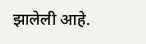झालेली आहे.